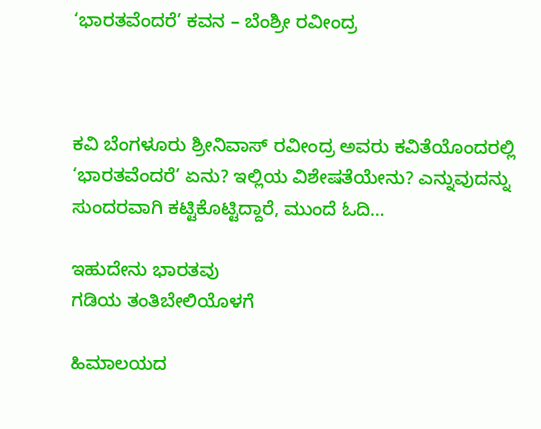‘ಭಾರತವೆಂದರೆ’ ಕವನ – ಬೆಂಶ್ರೀ ರವೀಂದ್ರ



ಕವಿ ಬೆಂಗಳೂರು ಶ್ರೀನಿವಾಸ್ ರವೀಂದ್ರ ಅವರು ಕವಿತೆಯೊಂದರಲ್ಲಿ ‘ಭಾರತವೆಂದರೆ’ ಏನು? ಇಲ್ಲಿಯ ವಿಶೇಷತೆಯೇನು? ಎನ್ನುವುದನ್ನು ಸುಂದರವಾಗಿ ಕಟ್ಟಿಕೊಟ್ಟಿದ್ದಾರೆ, ಮುಂದೆ ಓದಿ…

ಇಹುದೇನು ಭಾರತವು
ಗಡಿಯ ತಂತಿಬೇಲಿಯೊಳಗೆ

ಹಿಮಾಲಯದ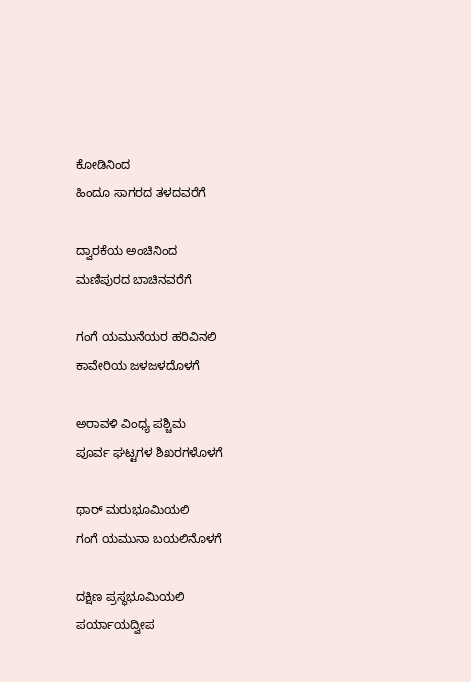ಕೋಡಿನಿಂದ
ಹಿಂದೂ ಸಾಗರದ ತಳದವರೆಗೆ

ದ್ವಾರಕೆಯ ಅಂಚಿನಿಂದ
ಮಣಿಪುರದ ಬಾಚಿನವರೆಗೆ

ಗಂಗೆ ಯಮುನೆಯರ ಹರಿವಿನಲಿ
ಕಾವೇರಿಯ ಜಳಜಳದೊಳಗೆ

ಅರಾವಳಿ ವಿಂಧ್ಯ ಪಶ್ಚಿಮ
ಪೂರ್ವ ಘಟ್ಟಗಳ ಶಿಖರಗಳೊಳಗೆ

ಥಾರ್ ಮರುಭೂಮಿಯಲಿ
ಗಂಗೆ ಯಮುನಾ ಬಯಲಿನೊಳಗೆ

ದಕ್ಷಿಣ ಪ್ರಸ್ಥಭೂಮಿಯಲಿ
ಪರ್ಯಾಯದ್ವೀಪ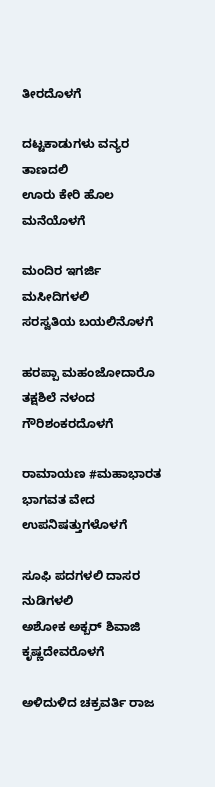ತೀರದೊಳಗೆ

ದಟ್ಟಕಾಡುಗಳು ವನ್ಯರ ತಾಣದಲಿ
ಊರು ಕೇರಿ ಹೊಲ ಮನೆಯೊಳಗೆ

ಮಂದಿರ ಇಗರ್ಜಿ ಮಸೀದಿಗಳಲಿ
ಸರಸ್ವತಿಯ ಬಯಲಿನೊಳಗೆ

ಹರಪ್ಪಾ ಮಹಂಜೋದಾರೊ
ತಕ್ಷಶಿಲೆ ನಳಂದ ಗೌರಿಶಂಕರದೊಳಗೆ

ರಾಮಾಯಣ #ಮಹಾಭಾರತ
ಭಾಗವತ ವೇದ ಉಪನಿಷತ್ತುಗಳೊಳಗೆ

ಸೂಫಿ ಪದಗಳಲಿ ದಾಸರ ನುಡಿಗಳಲಿ
ಅಶೋಕ ಅಕ್ಬರ್‌ ಶಿವಾಜಿ ಕೃಷ್ಣದೇವರೊಳಗೆ

ಅಳಿದುಳಿದ ಚಕ್ರವರ್ತಿ ರಾಜ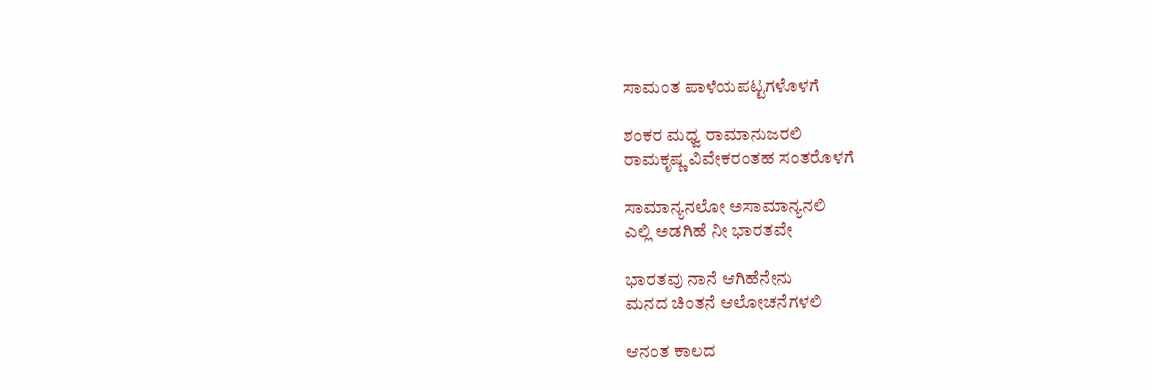ಸಾಮಂತ ಪಾಳೆಯಪಟ್ಟಗಳೊಳಗೆ

ಶಂಕರ ಮಧ್ವ ರಾಮಾನುಜರಲಿ
ರಾಮಕೃಷ್ಣ ವಿವೇಕರಂತಹ ಸಂತರೊಳಗೆ

ಸಾಮಾನ್ಯನಲೋ ಅಸಾಮಾನ್ಯನಲಿ
ಎಲ್ಲಿ ಅಡಗಿಹೆ ನೀ ಭಾರತವೇ

ಭಾರತವು ನಾನೆ‌ ಆಗಿಹೆನೇನು
ಮನದ ಚಿಂತನೆ ಆಲೋಚನೆಗಳಲಿ

ಆನಂತ ಕಾಲದ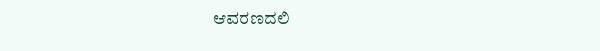ಆವರಣದಲಿ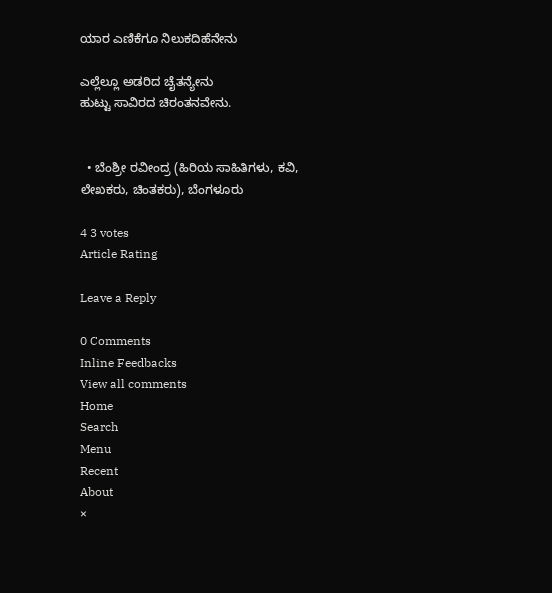ಯಾರ ಎಣಿಕೆಗೂ ನಿಲುಕದಿಹೆನೇನು

ಎಲ್ಲೆಲ್ಲೂ ಅಡರಿದ ಚೈತನ್ಯೇನು
ಹುಟ್ಟು ಸಾವಿರದ ಚಿರಂತನವೇನು.


  • ಬೆಂಶ್ರೀ ರವೀಂದ್ರ (ಹಿರಿಯ ಸಾಹಿತಿಗಳು, ಕವಿ, ಲೇಖಕರು, ಚಿಂತಕರು), ಬೆಂಗಳೂರು

4 3 votes
Article Rating

Leave a Reply

0 Comments
Inline Feedbacks
View all comments
Home
Search
Menu
Recent
About
×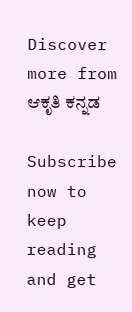Discover more from ಆಕೃತಿ ಕನ್ನಡ

Subscribe now to keep reading and get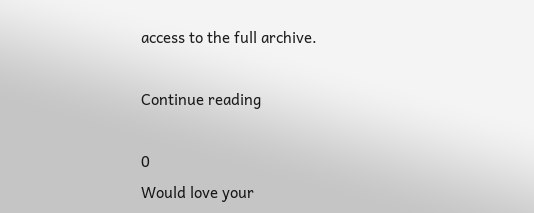access to the full archive.

Continue reading

0
Would love your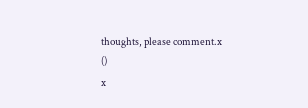thoughts, please comment.x
()
x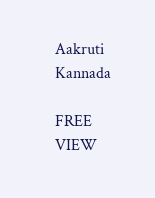Aakruti Kannada

FREE
VIEW